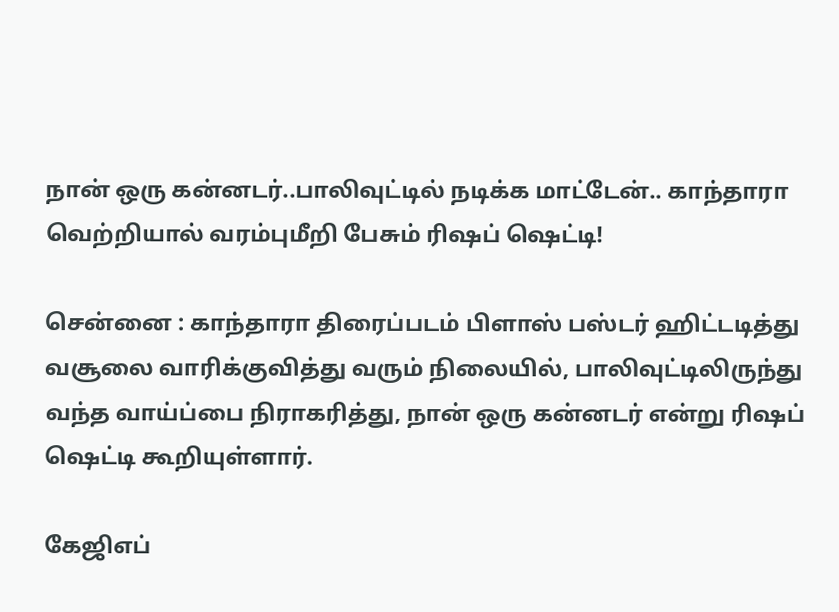நான் ஒரு கன்னடர்..பாலிவுட்டில் நடிக்க மாட்டேன்.. காந்தாரா வெற்றியால் வரம்புமீறி பேசும் ரிஷப் ஷெட்டி!

சென்னை : காந்தாரா திரைப்படம் பிளாஸ் பஸ்டர் ஹிட்டடித்து வசூலை வாரிக்குவித்து வரும் நிலையில், பாலிவுட்டிலிருந்து வந்த வாய்ப்பை நிராகரித்து, நான் ஒரு கன்னடர் என்று ரிஷப் ஷெட்டி கூறியுள்ளார்.

கேஜிஎப்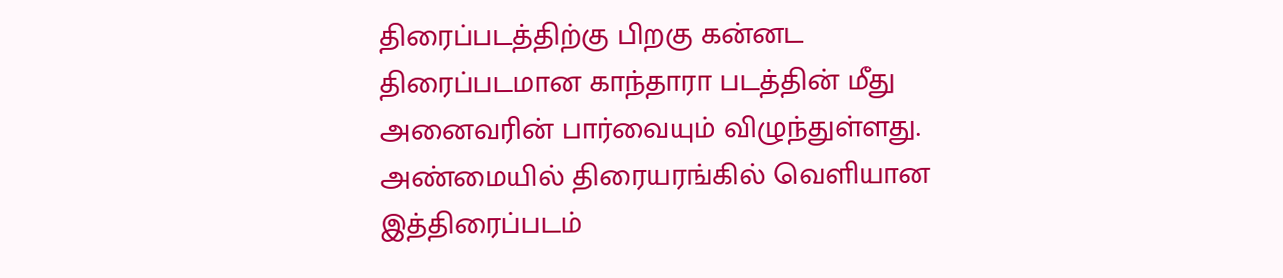திரைப்படத்திற்கு பிறகு கன்னட திரைப்படமான காந்தாரா படத்தின் மீது அனைவரின் பார்வையும் விழுந்துள்ளது. அண்மையில் திரையரங்கில் வெளியான இத்திரைப்படம்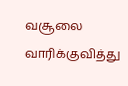வசூலை வாரிக்குவித்து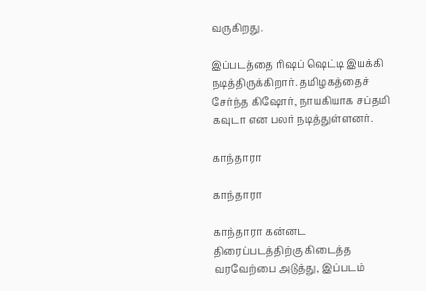வருகிறது.

இப்படத்தை ரிஷப் ஷெட்டி இயக்கி நடித்திருக்கிறார். தமிழகத்தைச் சேர்ந்த கிஷோர், நாயகியாக சப்தமி கவுடா என பலர் நடித்துள்ளனர்.

காந்தாரா

காந்தாரா

காந்தாரா கன்னட திரைப்படத்திற்கு கிடைத்த வரவேற்பை அடுத்து, இப்படம்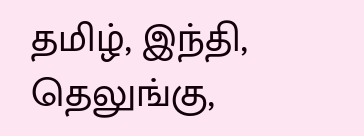தமிழ், இந்தி, தெலுங்கு,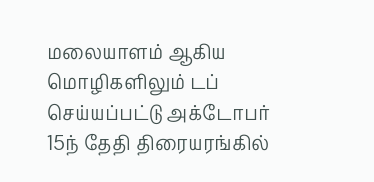மலையாளம் ஆகிய மொழிகளிலும் டப் செய்யப்பட்டு அக்டோபர் 15ந் தேதி திரையரங்கில்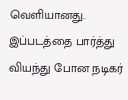வெளியானது. இப்படத்தை பார்த்து வியந்து போன நடிகர்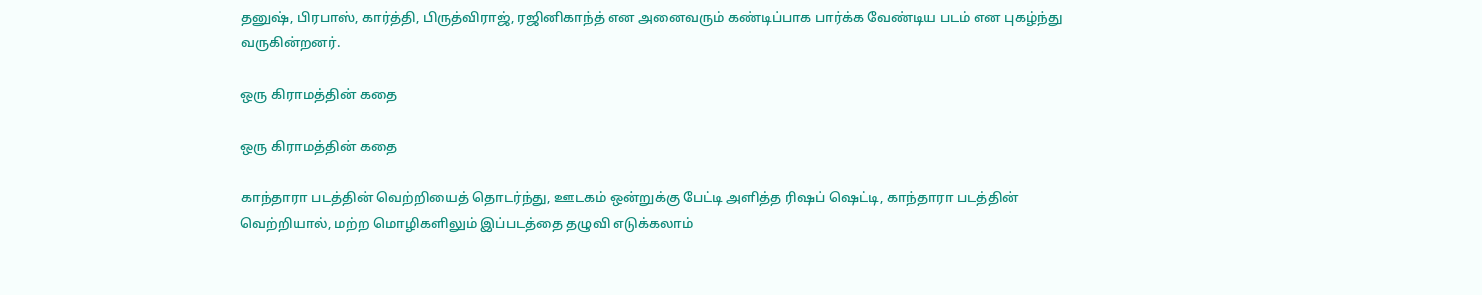தனுஷ், பிரபாஸ், கார்த்தி, பிருத்விராஜ், ரஜினிகாந்த் என அனைவரும் கண்டிப்பாக பார்க்க வேண்டிய படம் என புகழ்ந்து வருகின்றனர்.

ஒரு கிராமத்தின் கதை

ஒரு கிராமத்தின் கதை

காந்தாரா படத்தின் வெற்றியைத் தொடர்ந்து, ஊடகம் ஒன்றுக்கு பேட்டி அளித்த ரிஷப் ஷெட்டி, காந்தாரா படத்தின் வெற்றியால், மற்ற மொழிகளிலும் இப்படத்தை தழுவி எடுக்கலாம்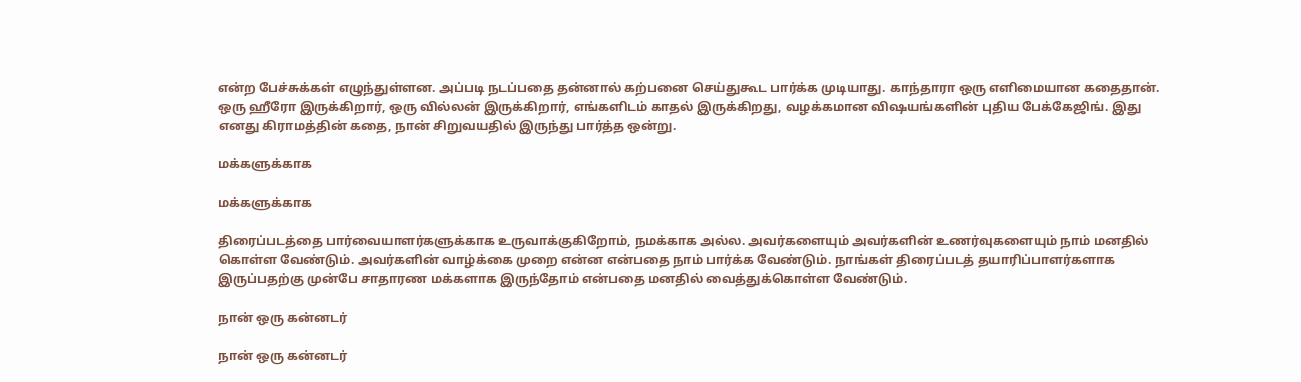என்ற பேச்சுக்கள் எழுந்துள்ளன. அப்படி நடப்பதை தன்னால் கற்பனை செய்துகூட பார்க்க முடியாது. காந்தாரா ஒரு எளிமையான கதைதான். ஒரு ஹீரோ இருக்கிறார், ஒரு வில்லன் இருக்கிறார், எங்களிடம் காதல் இருக்கிறது, வழக்கமான விஷயங்களின் புதிய பேக்கேஜிங். இது எனது கிராமத்தின் கதை, நான் சிறுவயதில் இருந்து பார்த்த ஒன்று.

மக்களுக்காக

மக்களுக்காக

திரைப்படத்தை பார்வையாளர்களுக்காக உருவாக்குகிறோம், நமக்காக அல்ல. அவர்களையும் அவர்களின் உணர்வுகளையும் நாம் மனதில் கொள்ள வேண்டும். அவர்களின் வாழ்க்கை முறை என்ன என்பதை நாம் பார்க்க வேண்டும். நாங்கள் திரைப்படத் தயாரிப்பாளர்களாக இருப்பதற்கு முன்பே சாதாரண மக்களாக இருந்தோம் என்பதை மனதில் வைத்துக்கொள்ள வேண்டும்.

நான் ஒரு கன்னடர்

நான் ஒரு கன்னடர்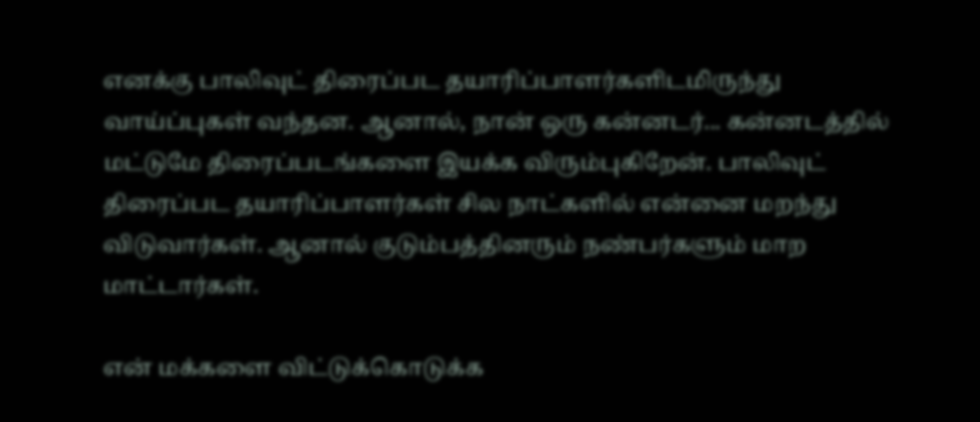எனக்கு பாலிவுட் திரைப்பட தயாரிப்பாளர்களிடமிருந்து வாய்ப்புகள் வந்தன. ஆனால், நான் ஒரு கன்னடர்... கன்னடத்தில் மட்டுமே திரைப்படங்களை இயக்க விரும்புகிறேன். பாலிவுட் திரைப்பட தயாரிப்பாளர்கள் சில நாட்களில் என்னை மறந்து விடுவார்கள். ஆனால் குடும்பத்தினரும் நண்பர்களும் மாற மாட்டார்கள்.

என் மக்களை விட்டுக்கொடுக்க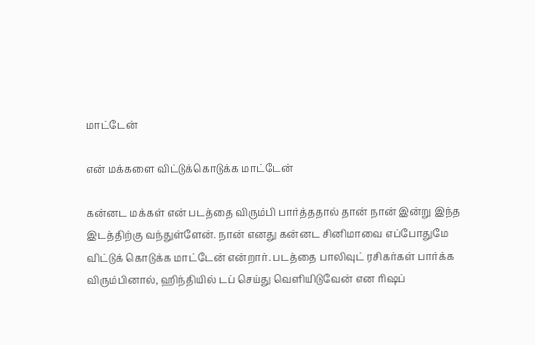மாட்டேன்

என் மக்களை விட்டுக்கொடுக்க மாட்டேன்

கன்னட மக்கள் என் படத்தை விரும்பி பார்த்ததால் தான் நான் இன்று இந்த இடத்திற்கு வந்துள்ளேன். நான் எனது கன்னட சினிமாவை எப்போதுமே விட்டுக் கொடுக்க மாட்டேன் என்றார். படத்தை பாலிவுட் ரசிகர்கள் பார்க்க விரும்பினால், ஹிந்தியில் டப் செய்து வெளியிடுவேன் என ரிஷப்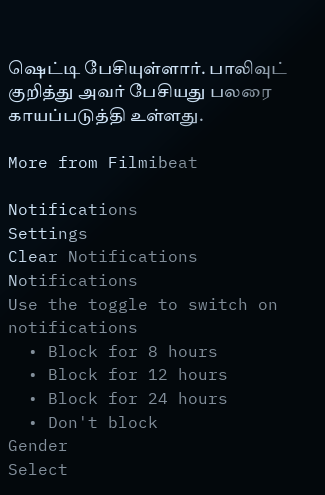ஷெட்டி பேசியுள்ளார். பாலிவுட் குறித்து அவர் பேசியது பலரை காயப்படுத்தி உள்ளது.

More from Filmibeat

Notifications
Settings
Clear Notifications
Notifications
Use the toggle to switch on notifications
  • Block for 8 hours
  • Block for 12 hours
  • Block for 24 hours
  • Don't block
Gender
Select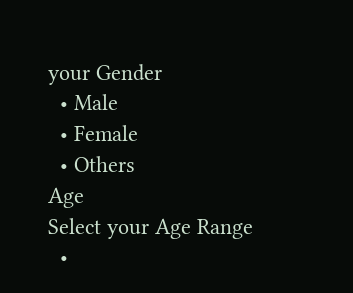your Gender
  • Male
  • Female
  • Others
Age
Select your Age Range
  •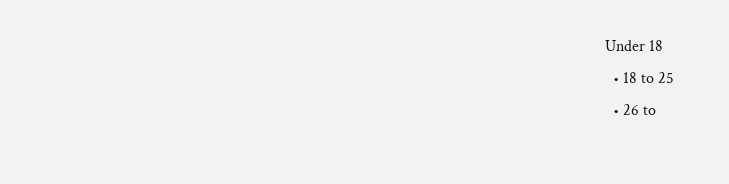Under 18
  • 18 to 25
  • 26 to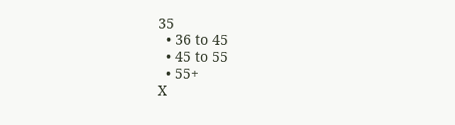35
  • 36 to 45
  • 45 to 55
  • 55+
X